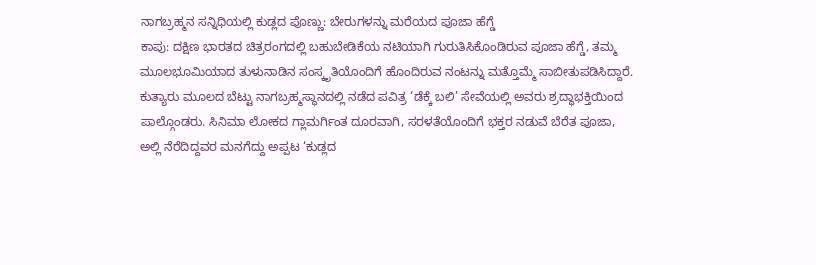ನಾಗಬ್ರಹ್ಮನ ಸನ್ನಿಧಿಯಲ್ಲಿ ಕುಡ್ಲದ ಪೊಣ್ಣು: ಬೇರುಗಳನ್ನು ಮರೆಯದ ಪೂಜಾ ಹೆಗ್ಡೆ
ಕಾಪು: ದಕ್ಷಿಣ ಭಾರತದ ಚಿತ್ರರಂಗದಲ್ಲಿ ಬಹುಬೇಡಿಕೆಯ ನಟಿಯಾಗಿ ಗುರುತಿಸಿಕೊಂಡಿರುವ ಪೂಜಾ ಹೆಗ್ಡೆ, ತಮ್ಮ ಮೂಲಭೂಮಿಯಾದ ತುಳುನಾಡಿನ ಸಂಸ್ಕೃತಿಯೊಂದಿಗೆ ಹೊಂದಿರುವ ನಂಟನ್ನು ಮತ್ತೊಮ್ಮೆ ಸಾಬೀತುಪಡಿಸಿದ್ದಾರೆ.
ಕುತ್ಯಾರು ಮೂಲದ ಬೆಟ್ಟು ನಾಗಬ್ರಹ್ಮಸ್ಥಾನದಲ್ಲಿ ನಡೆದ ಪವಿತ್ರ ‘ಡೆಕ್ಕೆ ಬಲಿ’ ಸೇವೆಯಲ್ಲಿ ಅವರು ಶ್ರದ್ಧಾಭಕ್ತಿಯಿಂದ ಪಾಲ್ಗೊಂಡರು. ಸಿನಿಮಾ ಲೋಕದ ಗ್ಲಾಮರ್ಗಿಂತ ದೂರವಾಗಿ, ಸರಳತೆಯೊಂದಿಗೆ ಭಕ್ತರ ನಡುವೆ ಬೆರೆತ ಪೂಜಾ, ಅಲ್ಲಿ ನೆರೆದಿದ್ದವರ ಮನಗೆದ್ದು ಅಪ್ಪಟ ‘ಕುಡ್ಲದ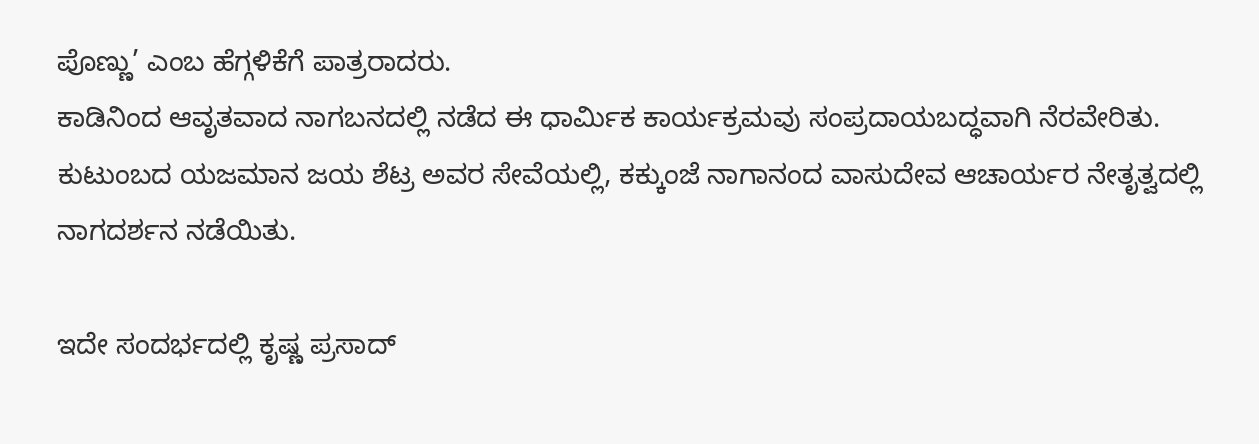ಪೊಣ್ಣು’ ಎಂಬ ಹೆಗ್ಗಳಿಕೆಗೆ ಪಾತ್ರರಾದರು.
ಕಾಡಿನಿಂದ ಆವೃತವಾದ ನಾಗಬನದಲ್ಲಿ ನಡೆದ ಈ ಧಾರ್ಮಿಕ ಕಾರ್ಯಕ್ರಮವು ಸಂಪ್ರದಾಯಬದ್ಧವಾಗಿ ನೆರವೇರಿತು. ಕುಟುಂಬದ ಯಜಮಾನ ಜಯ ಶೆಟ್ರ ಅವರ ಸೇವೆಯಲ್ಲಿ, ಕಕ್ಕುಂಜೆ ನಾಗಾನಂದ ವಾಸುದೇವ ಆಚಾರ್ಯರ ನೇತೃತ್ವದಲ್ಲಿ ನಾಗದರ್ಶನ ನಡೆಯಿತು.

ಇದೇ ಸಂದರ್ಭದಲ್ಲಿ ಕೃಷ್ಣ ಪ್ರಸಾದ್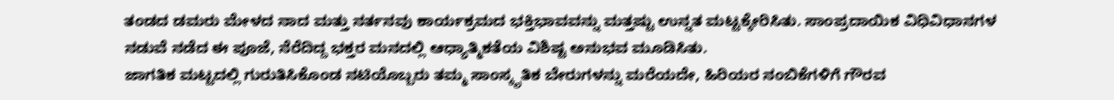ತಂಡದ ಡಮರು ಮೇಳದ ನಾದ ಮತ್ತು ನರ್ತನವು ಕಾರ್ಯಕ್ರಮದ ಭಕ್ತಿಭಾವವನ್ನು ಮತ್ತಷ್ಟು ಉನ್ನತ ಮಟ್ಟಕ್ಕೇರಿಸಿತು. ಸಾಂಪ್ರದಾಯಿಕ ವಿಧಿವಿಧಾನಗಳ ನಡುವೆ ನಡೆದ ಈ ಪೂಜೆ, ನೆರೆದಿದ್ದ ಭಕ್ತರ ಮನದಲ್ಲಿ ಆಧ್ಯಾತ್ಮಿಕತೆಯ ವಿಶಿಷ್ಟ ಅನುಭವ ಮೂಡಿಸಿತು.
ಜಾಗತಿಕ ಮಟ್ಟದಲ್ಲಿ ಗುರುತಿಸಿಕೊಂಡ ನಟಿಯೊಬ್ಬರು ತಮ್ಮ ಸಾಂಸ್ಕೃತಿಕ ಬೇರುಗಳನ್ನು ಮರೆಯದೇ, ಹಿರಿಯರ ನಂಬಿಕೆಗಳಿಗೆ ಗೌರವ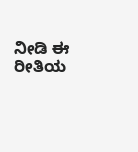ನೀಡಿ ಈ ರೀತಿಯ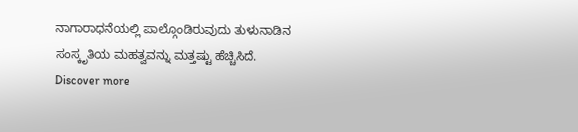ನಾಗಾರಾಧನೆಯಲ್ಲಿ ಪಾಲ್ಗೊಂಡಿರುವುದು ತುಳುನಾಡಿನ ಸಂಸ್ಕೃತಿಯ ಮಹತ್ವವನ್ನು ಮತ್ತಷ್ಟು ಹೆಚ್ಚಿಸಿದೆ.
Discover more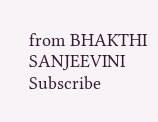from BHAKTHI SANJEEVINI
Subscribe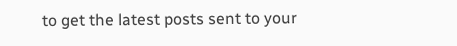to get the latest posts sent to your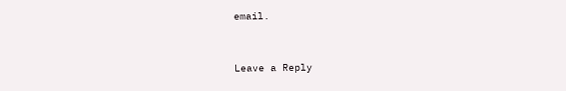email.



Leave a Reply